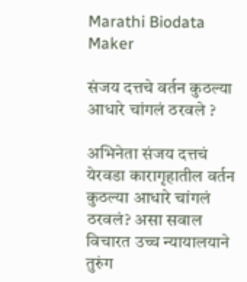Marathi Biodata Maker

संजय दत्तचे वर्तन कुठल्या आधारे चांगलं ठरवले ?

अभिनेता संजय दत्तचं येरवडा कारागृहातील वर्तन कुठल्या आधारे चांगलं ठरवलं? असा सवाल विचारत उच्च न्यायालयाने तुरुंग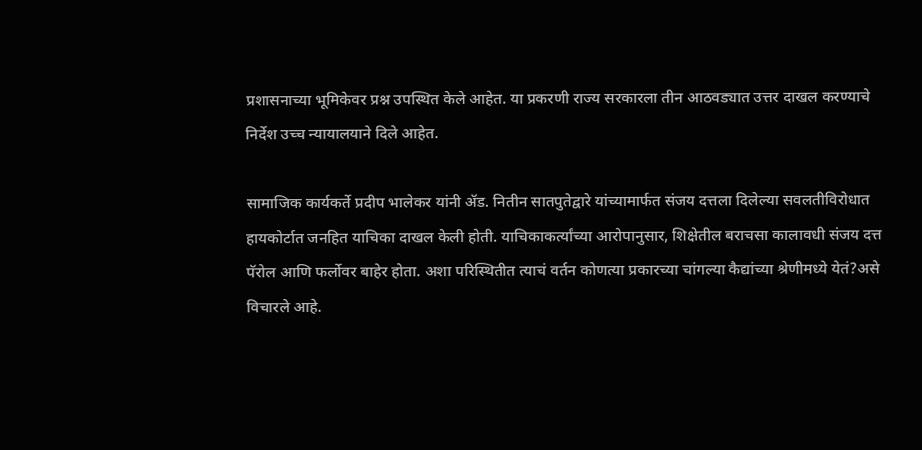प्रशासनाच्या भूमिकेवर प्रश्न उपस्थित केले आहेत. या प्रकरणी राज्य सरकारला तीन आठवड्यात उत्तर दाखल करण्याचे निर्देश उच्च न्यायालयाने दिले आहेत.

सामाजिक कार्यकर्ते प्रदीप भालेकर यांनी ॲड. नितीन सातपुतेद्वारे यांच्यामार्फत संजय दत्तला दिलेल्या सवलतीविरोधात हायकोर्टात जनहित याचिका दाखल केली होती. याचिकाकर्त्यांच्या आरोपानुसार, शिक्षेतील बराचसा कालावधी संजय दत्त पॅरोल आणि फर्लोवर बाहेर होता. अशा परिस्थितीत त्याचं वर्तन कोणत्या प्रकारच्या चांगल्या कैद्यांच्या श्रेणीमध्ये येतं?असे विचारले आहे.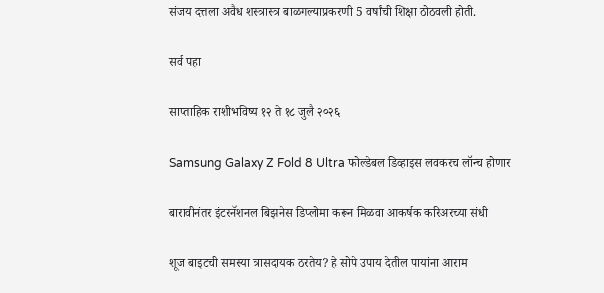संजय दत्तला अवैध शस्त्रास्त्र बाळगल्याप्रकरणी 5 वर्षांची शिक्षा ठोठवली होती.

सर्व पहा

साप्ताहिक राशीभविष्य १२ ते १८ जुलै २०२६

Samsung Galaxy Z Fold 8 Ultra फोल्डेबल डिव्हाइस लवकरच लॉन्च होणार

बारावीनंतर इंटरनॅशनल बिझनेस डिप्लोमा करून मिळवा आकर्षक करिअरच्या संधी

शूज बाइटची समस्या त्रासदायक ठरतेय? हे सोपे उपाय देतील पायांना आराम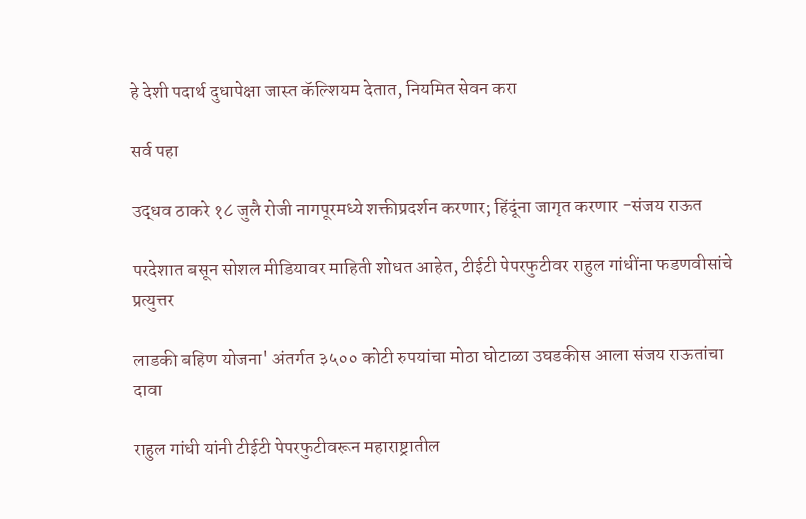हे देशी पदार्थ दुधापेक्षा जास्त कॅल्शियम देतात, नियमित सेवन करा

सर्व पहा

उद्धव ठाकरे १८ जुलै रोजी नागपूरमध्ये शक्तीप्रदर्शन करणार; हिंदूंना जागृत करणार -संजय राऊत

परदेशात बसून सोशल मीडियावर माहिती शोधत आहेत, टीईटी पेपरफुटीवर राहुल गांधींना फडणवीसांचे प्रत्युत्तर

लाडकी बहिण योजना' अंतर्गत ३५०० कोटी रुपयांचा मोठा घोटाळा उघडकीस आला संजय राऊतांचा दावा

राहुल गांधी यांनी टीईटी पेपरफुटीवरून महाराष्ट्रातील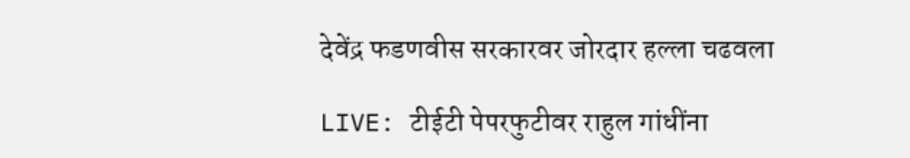देवेंद्र फडणवीस सरकारवर जोरदार हल्ला चढवला

LIVE: टीईटी पेपरफुटीवर राहुल गांधींना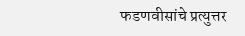फडणवीसांचे प्रत्युत्तर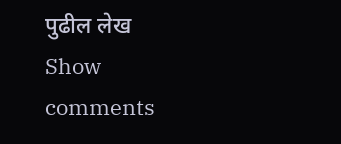पुढील लेख
Show comments